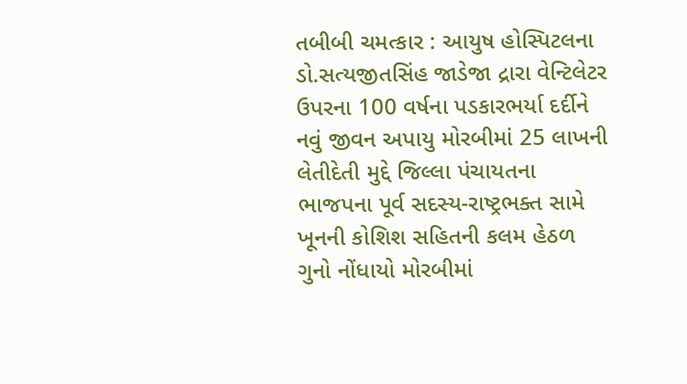તબીબી ચમત્કાર : આયુષ હોસ્પિટલના ડો.સત્યજીતસિંહ જાડેજા દ્રારા વેન્ટિલેટર ઉપરના 100 વર્ષના પડકારભર્યા દર્દીને નવું જીવન અપાયુ મોરબીમાં 25 લાખની લેતીદેતી મુદ્દે જિલ્લા પંચાયતના ભાજપના પૂર્વ સદસ્ય-રાષ્ટ્રભક્ત સામે ખૂનની કોશિશ સહિતની કલમ હેઠળ ગુનો નોંધાયો મોરબીમાં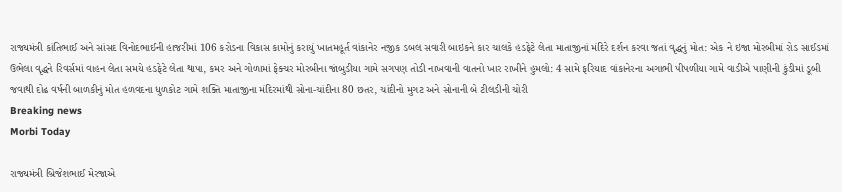રાજ્યમંત્રી કાંતિભાઈ અને સાંસદ વિનોદભાઈની હાજરીમાં 106 કરોડના વિકાસ કામોનું કરાયું ખાતમહૂર્ત વાંકાનેર નજીક ડબલ સવારી બાઇકને કાર ચાલકે હડફેટે લેતા માતાજીનાં મંદિરે દર્શન કરવા જતાં વૃદ્ધનું મોત: એક ને ઇજા મોરબીમાં રોડ સાઈડમાં ઉભેલા વૃદ્ધને રિવર્સમાં વાહન લેતા સમયે હડફેટે લેતા થાપા, કમર અને ગોળામાં ફેક્ચર મોરબીના જાંબુડીયા ગામે સગપણ તોડી નાખવાની વાતનો ખાર રાખીને હુમલો: 4 સામે ફરિયાદ વાંકાનેરના અગાભી પીપળીયા ગામે વાડીએ પાણીની કુંડીમાં ડૂબી જવાથી દોઢ વર્ષની બાળકીનું મોત હળવદના ધુળકોટ ગામે શક્તિ માતાજીના મંદિરમાંથી સોના-ચાંદીના 80 છતર, ચાંદીનો મુગટ અને સોનાની બે ટીલડીની ચોરી
Breaking news
Morbi Today

રાજ્યમંત્રી બ્રિજેશભાઈ મેરજાએ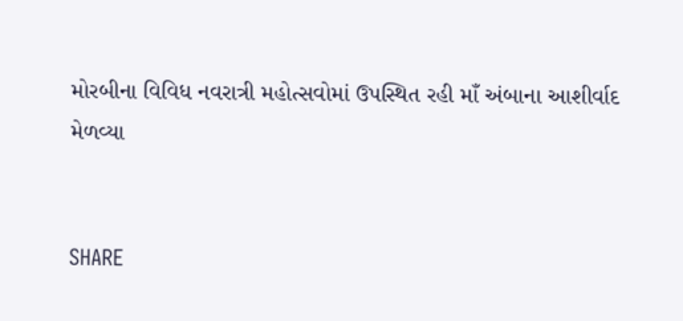મોરબીના વિવિધ નવરાત્રી મહોત્સવોમાં ઉપસ્થિત રહી માઁ અંબાના આશીર્વાદ મેળવ્યા


SHARE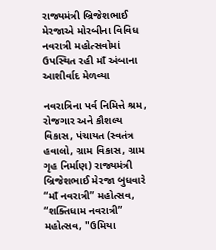રાજ્યમંત્રી બ્રિજેશભાઈ મેરજાએ મોરબીના વિવિધ નવરાત્રી મહોત્સવોમાં ઉપસ્થિત રહી માઁ અંબાના આશીર્વાદ મેળવ્યા

નવરાત્રિના પર્વ નિમિત્તે શ્રમ, રોજગાર અને કૌશલ્ય વિકાસ, પંચાયત (સ્વતંત્ર હવાલો, ગ્રામ વિકાસ, ગ્રામ ગૃહ નિર્માણ) રાજ્યમંત્રી બ્રિજેશભાઈ મેરજા બુધવારે “માઁ નવરાત્રી” મહોત્સવ, “શક્તિધામ નવરાત્રી” મહોત્સવ, "ઉમિયા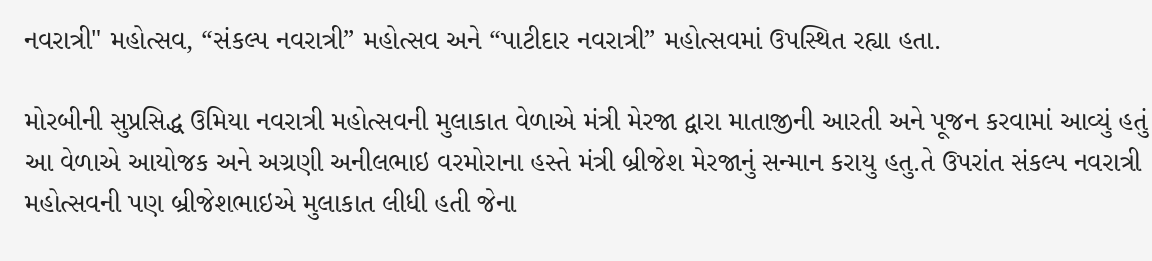નવરાત્રી" મહોત્સવ, “સંકલ્પ નવરાત્રી” મહોત્સવ અને “પાટીદાર નવરાત્રી” મહોત્સવમાં ઉપસ્થિત રહ્યા હતા.

મોરબીની સુપ્રસિદ્ધ ઉમિયા નવરાત્રી મહોત્સવની મુલાકાત વેળાએ મંત્રી મેરજા દ્વારા માતાજીની આરતી અને પૂજન કરવામાં આવ્યું હતું આ વેળાએ આયોજક અને અગ્રણી અનીલભાઇ વરમોરાના હસ્તે મંત્રી બ્રીજેશ મેરજાનું સન્માન કરાયુ હતુ.તે ઉપરાંત સંકલ્પ નવરાત્રી મહોત્સવની પણ બ્રીજેશભાઇએ મુલાકાત લીધી હતી જેના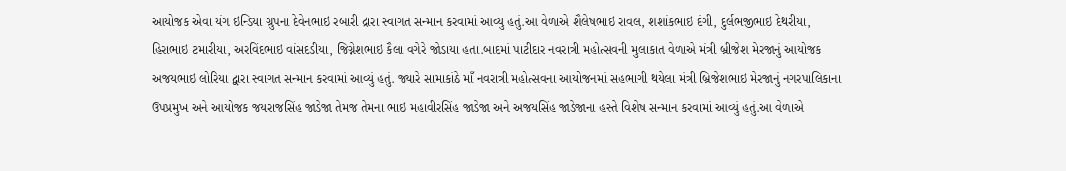આયોજક એવા યંગ ઇન્ડિયા ગ્રુપના દેવેનભાઇ રબારી દ્રારા સ્વાગત સન્માન કરવામાં આવ્યુ હતું.આ વેળાએ શૈલેષભાઇ રાવલ, શશાંકભાઇ દંગી, દુર્લભજીભાઇ દેથરીયા, હિરાભાઇ ટમારીયા, અરવિંદભાઇ વાંસદડીયા, જિગ્નેશભાઇ કૈલા વગેરે જોડાયા હતા.બાદમાં પાટીદાર નવરાત્રી મહોત્સવની મુલાકાત વેળાએ મંત્રી બ્રીજેશ મેરજાનું આયોજક અજયભાઇ લોરિયા દ્વારા સ્વાગત સન્માન કરવામાં આવ્યું હતું. જ્યારે સામાકાંઠે માઁ નવરાત્રી મહોત્સવના આયોજનમાં સહભાગી થયેલા મંત્રી બ્રિજેશભાઇ મેરજાનું નગરપાલિકાના ઉપપ્રમુખ અને આયોજક જયરાજસિંહ જાડેજા તેમજ તેમના ભાઇ મહાવીરસિંહ જાડેજા અને અજયસિંહ જાડેજાના હસ્તે વિશેષ સન્માન કરવામાં આવ્યું હતું.આ વેળાએ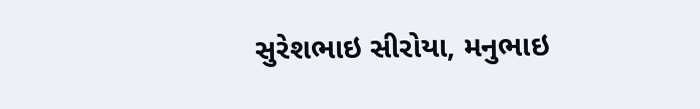સુરેશભાઇ સીરોયા, મનુભાઇ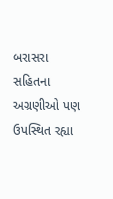બરાસરા સહિતના અગ્રણીઓ પણ ઉપસ્થિત રહ્યા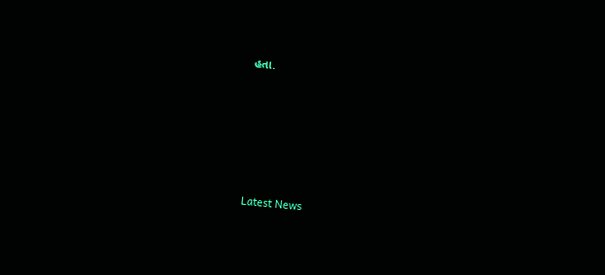હતા.






Latest News